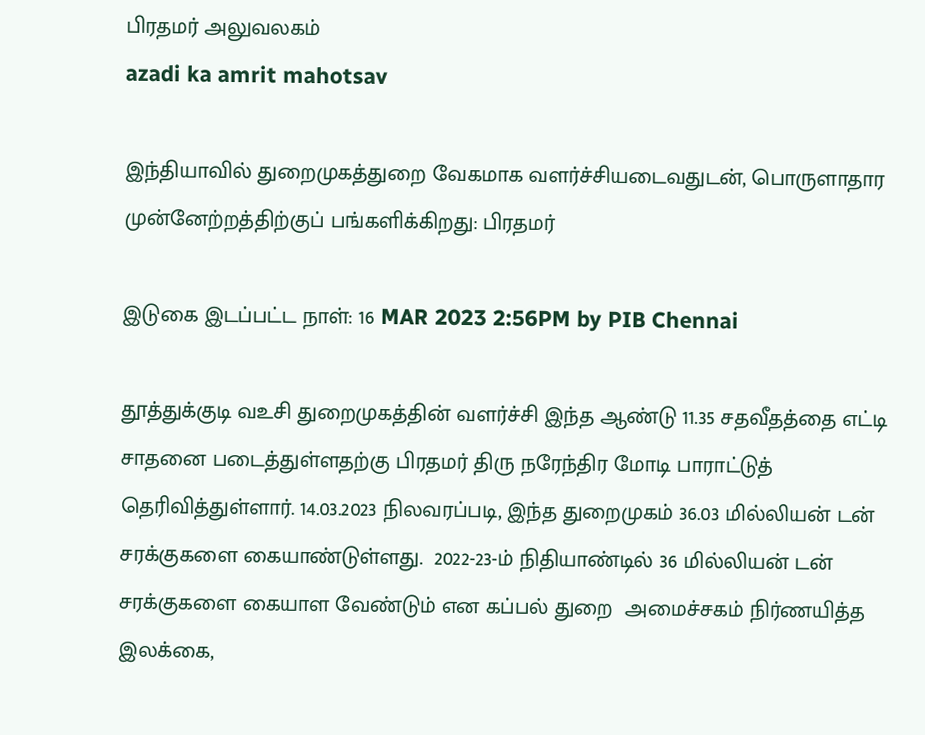பிரதமர் அலுவலகம்
azadi ka amrit mahotsav

இந்தியாவில் துறைமுகத்துறை வேகமாக வளர்ச்சியடைவதுடன், பொருளாதார முன்னேற்றத்திற்குப் பங்களிக்கிறது: பிரதமர்

இடுகை இடப்பட்ட நாள்: 16 MAR 2023 2:56PM by PIB Chennai

தூத்துக்குடி வஉசி துறைமுகத்தின் வளர்ச்சி இந்த ஆண்டு 11.35 சதவீதத்தை எட்டி சாதனை படைத்துள்ளதற்கு பிரதமர் திரு நரேந்திர மோடி பாராட்டுத் தெரிவித்துள்ளார். 14.03.2023 நிலவரப்படி, இந்த துறைமுகம் 36.03 மில்லியன் டன் சரக்குகளை கையாண்டுள்ளது.  2022-23-ம் நிதியாண்டில் 36 மில்லியன் டன் சரக்குகளை கையாள வேண்டும் என கப்பல் துறை  அமைச்சகம் நிர்ணயித்த இலக்கை,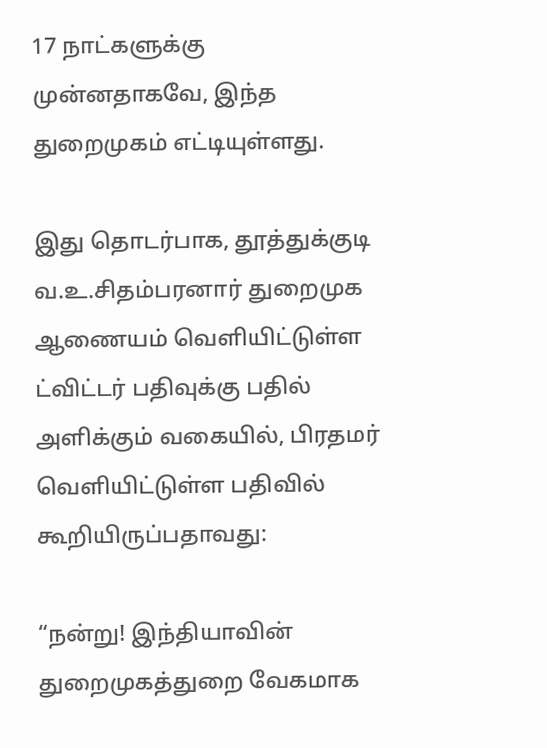17 நாட்களுக்கு முன்னதாகவே, இந்த துறைமுகம் எட்டியுள்ளது.

இது தொடர்பாக, தூத்துக்குடி வ.உ.சிதம்பரனார் துறைமுக ஆணையம் வெளியிட்டுள்ள ட்விட்டர் பதிவுக்கு பதில் அளிக்கும் வகையில், பிரதமர் வெளியிட்டுள்ள பதிவில் கூறியிருப்பதாவது:

“நன்று! இந்தியாவின் துறைமுகத்துறை வேகமாக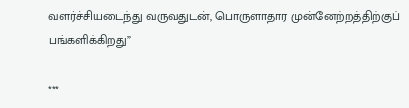வளர்ச்சியடைந்து வருவதுடன், பொருளாதார முன்னேற்றத்திற்குப் பங்களிக்கிறது”

***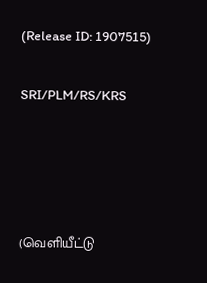(Release ID: 1907515)

SRI/PLM/RS/KRS




(வெளியீட்டு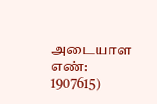அடையாள எண்: 1907615)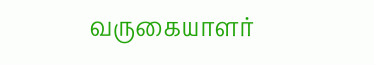வருகையாளர்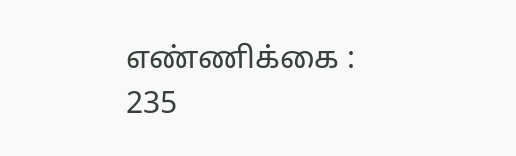எண்ணிக்கை : 235